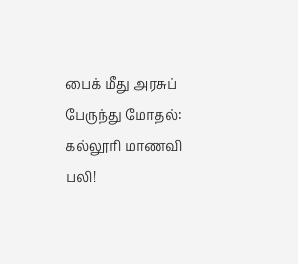பைக் மீது அரசுப் பேருந்து மோதல்: கல்லூரி மாணவி பலி!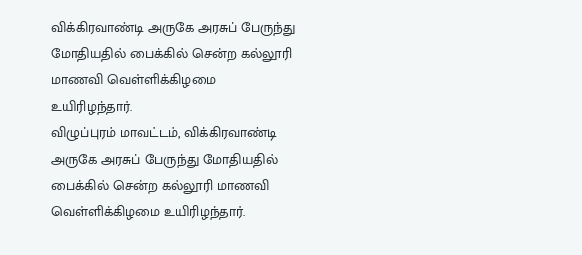விக்கிரவாண்டி அருகே அரசுப் பேருந்து மோதியதில் பைக்கில் சென்ற கல்லூரி மாணவி வெள்ளிக்கிழமை உயிரிழந்தார்.
விழுப்புரம் மாவட்டம், விக்கிரவாண்டி அருகே அரசுப் பேருந்து மோதியதில் பைக்கில் சென்ற கல்லூரி மாணவி வெள்ளிக்கிழமை உயிரிழந்தார்.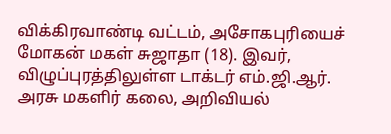விக்கிரவாண்டி வட்டம், அசோகபுரியைச் மோகன் மகள் சுஜாதா (18). இவர், விழுப்புரத்திலுள்ள டாக்டர் எம்.ஜி.ஆர். அரசு மகளிர் கலை, அறிவியல்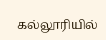கல்லூரியில்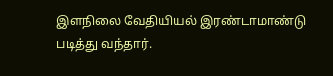இளநிலை வேதியியல் இரண்டாமாண்டு படித்து வந்தார்.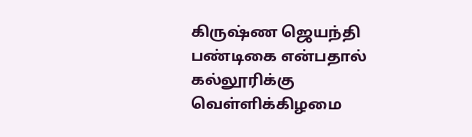கிருஷ்ண ஜெயந்தி பண்டிகை என்பதால் கல்லூரிக்கு வெள்ளிக்கிழமை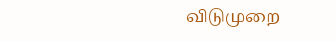விடுமுறை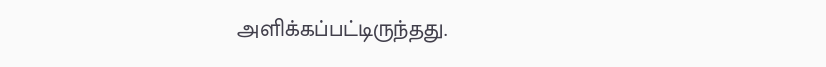அளிக்கப்பட்டிருந்தது.